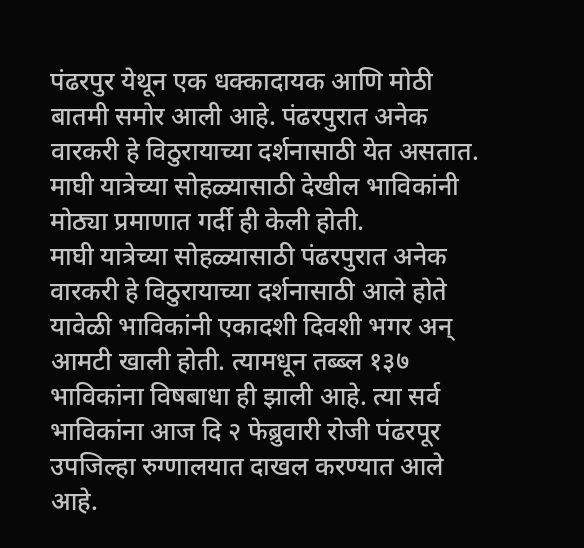पंढरपुर येथून एक धक्कादायक आणि मोठी बातमी समोर आली आहे. पंढरपुरात अनेक वारकरी हे विठुरायाच्या दर्शनासाठी येत असतात. माघी यात्रेच्या सोहळ्यासाठी देखील भाविकांनी मोठ्या प्रमाणात गर्दी ही केली होती.
माघी यात्रेच्या सोहळ्यासाठी पंढरपुरात अनेक वारकरी हे विठुरायाच्या दर्शनासाठी आले होते यावेळी भाविकांनी एकादशी दिवशी भगर अन् आमटी खाली होती. त्यामधून तब्ब्ल १३७ भाविकांना विषबाधा ही झाली आहे. त्या सर्व भाविकांना आज दि २ फेब्रुवारी रोजी पंढरपूर उपजिल्हा रुग्णालयात दाखल करण्यात आले आहे.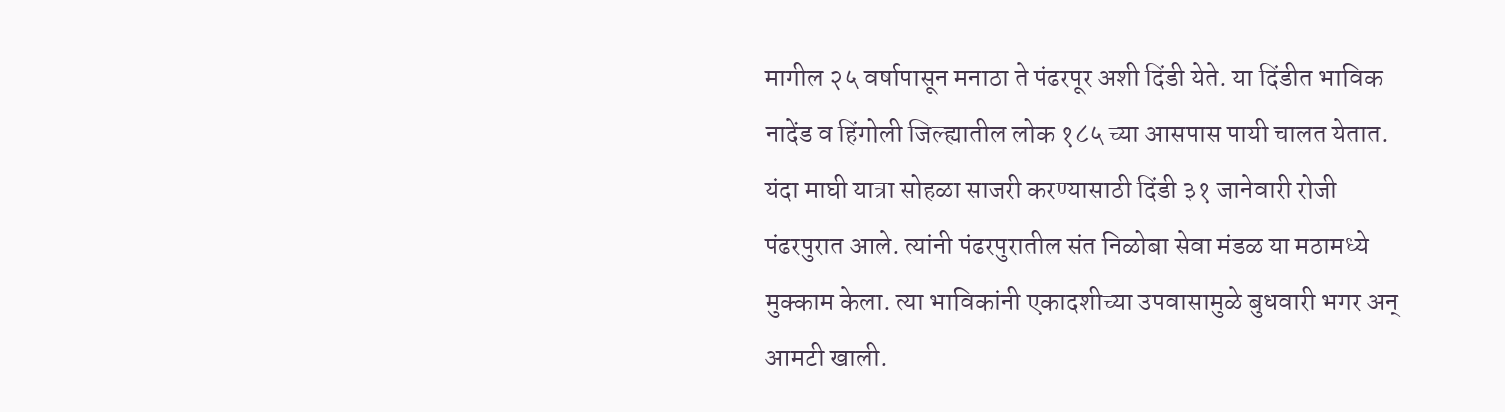मागील २५ वर्षापासून मनाठा ते पंढरपूर अशी दिंडी येते. या दिंडीत भाविक नादेंड व हिंगोली जिल्ह्यातील लोक १८५ च्या आसपास पायी चालत येतात. यंदा माघी यात्रा सोहळा साजरी करण्यासाठी दिंडी ३१ जानेवारी रोजी पंढरपुरात आले. त्यांनी पंढरपुरातील संत निळोबा सेवा मंडळ या मठामध्ये मुक्काम केला. त्या भाविकांनी एकादशीच्या उपवासामुळे बुधवारी भगर अन् आमटी खाली.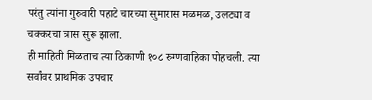परंतु त्यांना गुरुवारी पहाटे चारच्या सुमारास मळमळ, उलट्या व चक्करचा त्रास सुरू झाला.
ही माहिती मिळताच त्या ठिकाणी १०८ रुग्णवाहिका पोहचली. त्या सर्वांवर प्राथमिक उपचार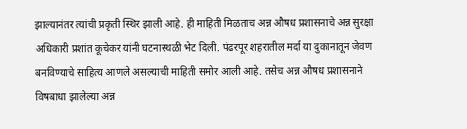झाल्यानंतर त्यांची प्रकृती स्थिर झाली आहे. ही माहिती मिळताच अन्न औषध प्रशासनाचे अन्न सुरक्षा अधिकारी प्रशांत कूचेकर यांनी घटनास्थळी भेट दिली. पंढरपूर शहरातील मर्दा या दुकानातून जेवण बनविण्याचे साहित्य आणले असल्याची माहिती समोर आली आहे. तसेच अन्न औषध प्रशासनाने विषबाधा झालेल्या अन्न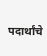पदार्थांचे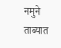नमुने ताब्यात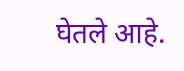घेतले आहे.